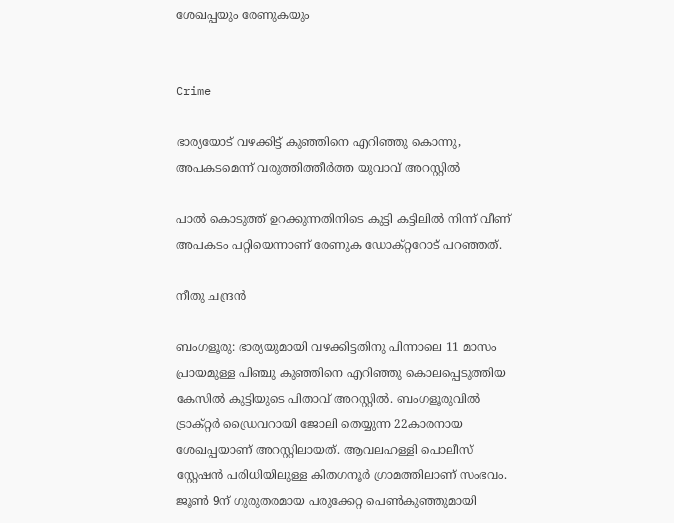ശേഖപ്പയും രേണുകയും


Crime

ഭാര്യയോട് വഴക്കിട്ട് കുഞ്ഞിനെ എറിഞ്ഞു കൊന്നു, അപകടമെന്ന് വരുത്തിത്തീർത്ത യുവാവ് അറസ്റ്റിൽ

പാൽ കൊടുത്ത് ഉറക്കുന്നതിനിടെ കുട്ടി കട്ടിലിൽ നിന്ന് വീണ് അപകടം പറ്റിയെന്നാണ് രേണുക ഡോക്റ്ററോട് പറഞ്ഞത്.

നീതു ചന്ദ്രൻ

ബംഗളൂരു: ഭാര്യയുമായി വഴക്കിട്ടതിനു പിന്നാലെ 11 മാസം പ്രായമുള്ള പിഞ്ചു കുഞ്ഞിനെ എറിഞ്ഞു കൊലപ്പെടുത്തിയ കേസിൽ കുട്ടിയുടെ പിതാവ് അറസ്റ്റിൽ. ബംഗളൂരുവിൽ ട്രാക്റ്റർ ഡ്രൈവറായി ജോലി തെയ്യുന്ന 22കാരനായ ശേഖപ്പയാണ് അറസ്റ്റിലായത്. ആവലഹള്ളി പൊലീസ് സ്റ്റേഷൻ പരിധിയിലുള്ള കിതഗനൂർ ഗ്രാമത്തിലാണ് സംഭവം. ജൂൺ 9ന് ഗുരുതരമായ പരുക്കേറ്റ പെൺകുഞ്ഞുമായി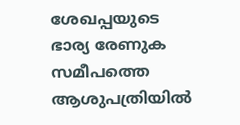ശേഖപ്പയുടെ ഭാര്യ രേണുക സമീപത്തെ ആശുപത്രിയിൽ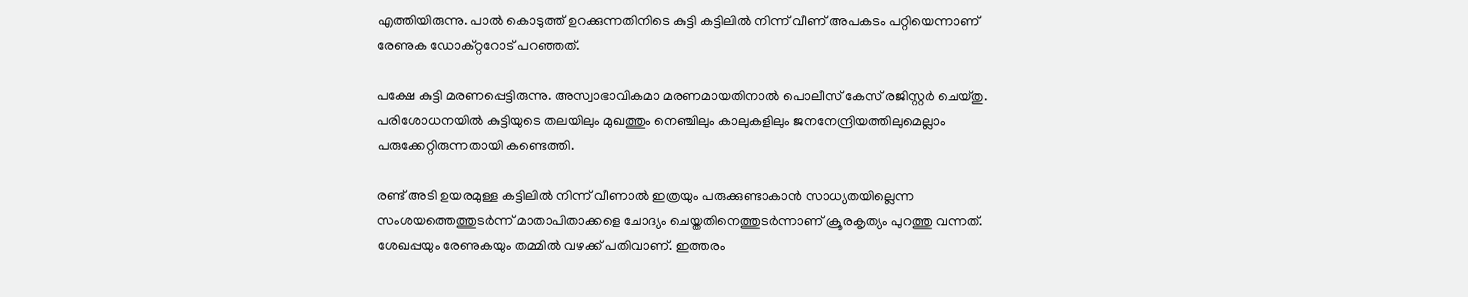എത്തിയിരുന്നു. പാൽ കൊടുത്ത് ഉറക്കുന്നതിനിടെ കുട്ടി കട്ടിലിൽ നിന്ന് വീണ് അപകടം പറ്റിയെന്നാണ് രേണുക ഡോക്റ്ററോട് പറഞ്ഞത്.

പക്ഷേ കുട്ടി മരണപ്പെട്ടിരുന്നു. അസ്വാഭാവികമാ മരണമായതിനാൽ പൊലീസ് കേസ് രജിസ്റ്റർ ചെയ്തു. പരിശോധനയിൽ കുട്ടിയുടെ തലയിലും മുഖത്തും നെഞ്ചിലും കാലുകളിലും ജനനേന്ദ്രിയത്തിലുമെല്ലാം പരുക്കേറ്റിരുന്നതായി കണ്ടെത്തി.

രണ്ട് അടി ഉയരമുള്ള കട്ടിലിൽ നിന്ന് വീണാൽ ഇത്രയും പരുക്കുണ്ടാകാൻ സാധ്യതയില്ലെന്ന സംശയത്തെത്തുടർന്ന് മാതാപിതാക്കളെ ചോദ്യം ചെയ്തതിനെത്തുടർന്നാണ് ക്രൂരകൃത്യം പുറത്തു വന്നത്. ശേഖപ്പയും രേണുകയും തമ്മിൽ വഴക്ക് പതിവാണ്. ഇത്തരം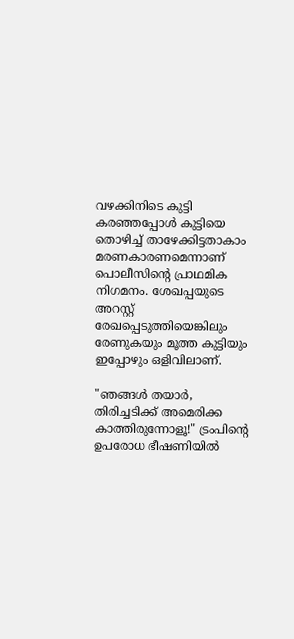വഴക്കിനിടെ കുട്ടി കരഞ്ഞപ്പോൾ കുട്ടിയെ തൊഴിച്ച് താഴേക്കിട്ടതാകാം മരണകാരണമെന്നാണ് പൊലീസിന്‍റെ പ്രാഥമിക നിഗമനം. ശേഖപ്പയുടെ അറസ്റ്റ് രേഖപ്പെടുത്തിയെങ്കിലും രേണുകയും മൂത്ത കുട്ടിയും ഇപ്പോഴും ഒളിവിലാണ്.

"ഞങ്ങൾ തയാർ, തിരിച്ചടിക്ക് അമെരിക്ക കാത്തിരുന്നോളൂ!" ട്രംപിന്‍റെ ഉപരോധ ഭീഷണിയിൽ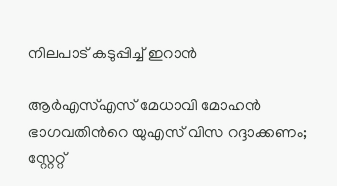നിലപാട് കടുപ്പിച്ച് ഇറാൻ

ആർഎസ്എസ് മേധാവി മോഹൻ ഭാഗവതിന്‍റെ യുഎസ് വിസ റദ്ദാക്കണം; സ്റ്റേറ്റ്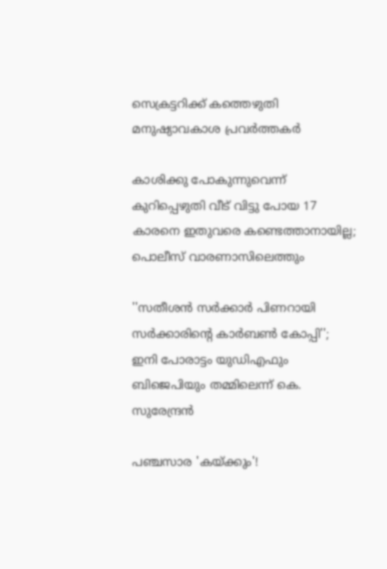സെക്രട്ടറിക്ക് കത്തെഴുതി മനുഷ‍്യാവകാശ പ്രവർത്തകർ

കാശിക്കു പോകുന്നുവെന്ന് കുറിപ്പെഴുതി വീട് വിട്ടു പോയ 17 കാരനെ ഇതുവരെ കണ്ടെത്താനായില്ല; പൊലീസ് വാരണാസിലെത്തും

''സതീശൻ സർക്കാർ പിണറായി സർക്കാരിന്‍റെ കാർബൺ കോപ്പി''; ഇനി പോരാട്ടം യുഡിഎഫും ബിജെപിയും തമ്മിലെന്ന് കെ. സുരേന്ദ്രൻ

പഞ്ചസാര 'കയ്ക്കും'!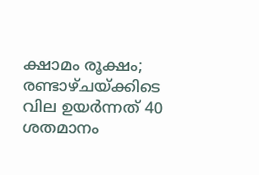ക്ഷാമം രൂക്ഷം; രണ്ടാഴ്ചയ്ക്കിടെ വില ഉയർന്നത് 40 ശതമാനം